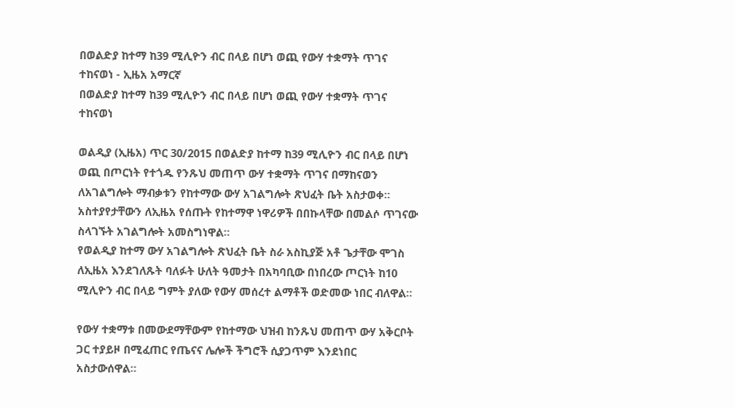በወልድያ ከተማ ከ39 ሚሊዮን ብር በላይ በሆነ ወጪ የውሃ ተቋማት ጥገና ተከናወነ - ኢዜአ አማርኛ
በወልድያ ከተማ ከ39 ሚሊዮን ብር በላይ በሆነ ወጪ የውሃ ተቋማት ጥገና ተከናወነ

ወልዲያ (ኢዜአ) ጥር 30/2015 በወልድያ ከተማ ከ39 ሚሊዮን ብር በላይ በሆነ ወጪ በጦርነት የተጎዱ የንጹህ መጠጥ ውሃ ተቋማት ጥገና በማከናወን ለአገልግሎት ማብቃቱን የከተማው ውሃ አገልግሎት ጽህፈት ቤት አስታወቀ።
አስተያየታቸውን ለኢዜአ የሰጡት የከተማዋ ነዋሪዎች በበኩላቸው በመልሶ ጥገናው ስላገኙት አገልግሎት አመስግነዋል።
የወልዲያ ከተማ ውሃ አገልግሎት ጽህፈት ቤት ስራ አስኪያጅ አቶ ጌታቸው ሞገስ ለኢዜአ እንደገለጹት ባለፉት ሁለት ዓመታት በአካባቢው በነበረው ጦርነት ከ10 ሚሊዮን ብር በላይ ግምት ያለው የውሃ መሰረተ ልማቶች ወድመው ነበር ብለዋል።

የውሃ ተቋማቱ በመውደማቸውም የከተማው ህዝብ ከንጹህ መጠጥ ውሃ አቅርቦት ጋር ተያይዞ በሚፈጠር የጤናና ሌሎች ችግሮች ሲያጋጥም እንደነበር አስታውሰዋል።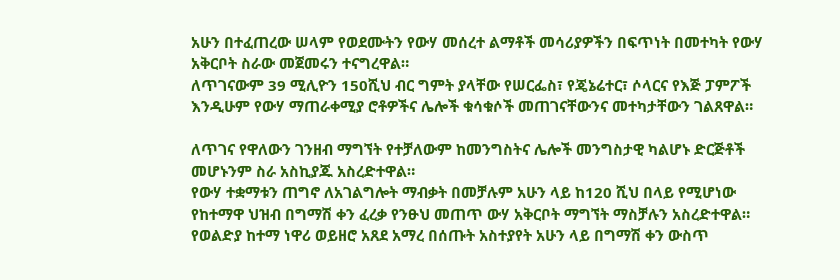አሁን በተፈጠረው ሠላም የወደሙትን የውሃ መሰረተ ልማቶች መሳሪያዎችን በፍጥነት በመተካት የውሃ አቅርቦት ስራው መጀመሩን ተናግረዋል።
ለጥገናውም 39 ሚሊዮን 150ሺህ ብር ግምት ያላቸው የሠርፌስ፣ የጄኔሬተር፣ ሶላርና የእጅ ፓምፖች እንዲሁም የውሃ ማጠራቀሚያ ሮቶዎችና ሌሎች ቁሳቁሶች መጠገናቸውንና መተካታቸውን ገልጸዋል።

ለጥገና የዋለውን ገንዘብ ማግኘት የተቻለውም ከመንግስትና ሌሎች መንግስታዊ ካልሆኑ ድርጅቶች መሆኑንም ስራ አስኪያጁ አስረድተዋል።
የውሃ ተቋማቱን ጠግኖ ለአገልግሎት ማብቃት በመቻሉም አሁን ላይ ከ120 ሺህ በላይ የሚሆነው የከተማዋ ህዝብ በግማሽ ቀን ፈረቃ የንፁህ መጠጥ ውሃ አቅርቦት ማግኘት ማስቻሉን አስረድተዋል።
የወልድያ ከተማ ነዋሪ ወይዘሮ አጸደ አማረ በሰጡት አስተያየት አሁን ላይ በግማሽ ቀን ውስጥ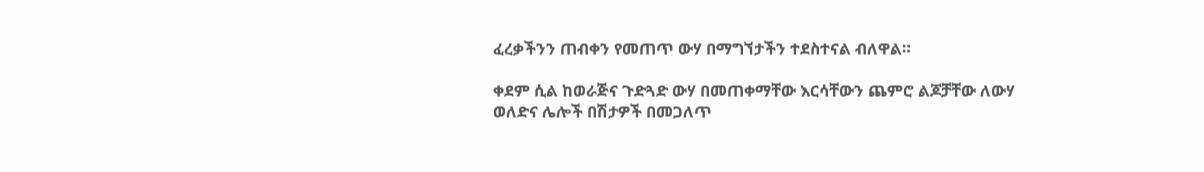ፈረቃችንን ጠብቀን የመጠጥ ውሃ በማግኘታችን ተደስተናል ብለዋል።

ቀደም ሲል ከወራጅና ጉድጓድ ውሃ በመጠቀማቸው እርሳቸውን ጨምሮ ልጆቻቸው ለውሃ ወለድና ሌሎች በሽታዎች በመጋለጥ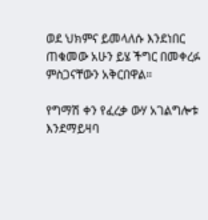ወደ ህክምና ይመላለሱ እንደነበር ጠቁመው አሁን ይሄ ችግር በመቀረፉ ምስጋናቸውን አቅርበዋል።

የግማሽ ቀን የፈረቃ ውሃ አገልግሎቱ እንደማይዛባ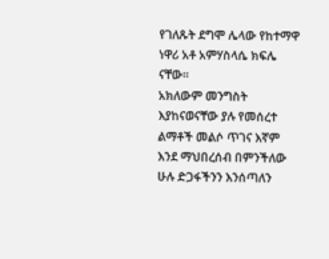የገለጹት ደግሞ ሌላው የከተማዋ ነዋሪ አቶ አምሃስላሴ ክፍሌ ናቸው።
አክለውም መንግስት እያከናወናቸው ያሉ የመሰረተ ልማቶች መልሶ ጥገና እኛም እንደ ማህበረሰብ በምንችለው ሁሉ ድጋፋችንን እንሰጣለን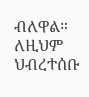ብለዋል።
ለዚህም ህብረተሰቡ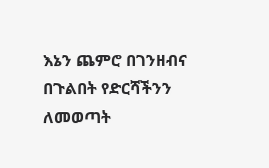እኔን ጨምሮ በገንዘብና በጉልበት የድርሻችንን ለመወጣት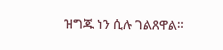ዝግጁ ነን ሲሉ ገልጸዋል።